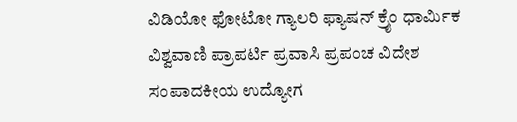ವಿಡಿಯೋ ಫೋಟೋ ಗ್ಯಾಲರಿ ಫ್ಯಾಷನ್ ಕ್ರೈಂ ಧಾರ್ಮಿಕ ವಿಶ್ವವಾಣಿ ಪ್ರಾಪರ್ಟಿ ಪ್ರವಾಸಿ ಪ್ರಪಂಚ ವಿದೇಶ ಸಂಪಾದಕೀಯ ಉದ್ಯೋಗ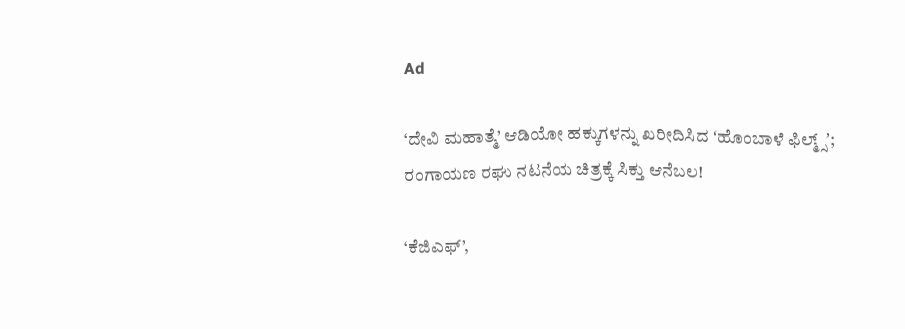Ad

‘ದೇವಿ ಮಹಾತ್ಮೆ’ ಆಡಿಯೋ ಹಕ್ಕುಗಳನ್ನು ಖರೀದಿಸಿದ ʻಹೊಂಬಾಳೆ‌ ಫಿಲ್ಮ್ಸ್ʼ; ರಂಗಾಯಣ ರಘು ನಟನೆಯ ಚಿತ್ರಕ್ಕೆ ಸಿಕ್ತು ಆನೆಬಲ!

‘ಕೆಜಿಎಫ್’,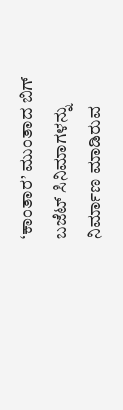‘ಕಾಂತಾರ’ ಮುಂತಾದ ಬಿಗ್‌ ಬಜೆಟ್‌ ಸಿನಿಮಾಗಳನ್ನು ನಿರ್ಮಾಣ ಮಾಡಿರುವ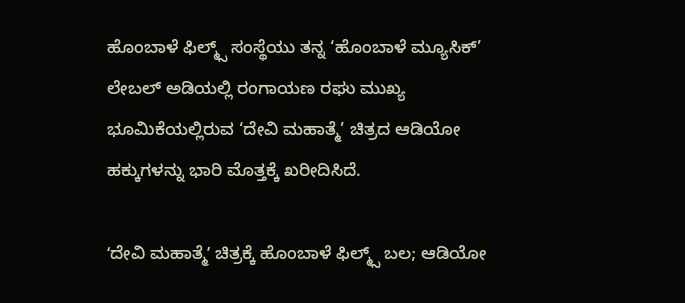ಹೊಂಬಾಳೆ ಫಿಲ್ಮ್ಸ್ ಸಂಸ್ಥೆಯು ತನ್ನ ‘ಹೊಂಬಾಳೆ ಮ್ಯೂಸಿಕ್’ ಲೇಬಲ್ ಅಡಿಯಲ್ಲಿ ರಂಗಾಯಣ ರಘು ಮುಖ್ಯ ಭೂಮಿಕೆಯಲ್ಲಿರುವ ‘ದೇವಿ ಮಹಾತ್ಮೆ’ ಚಿತ್ರದ ಆಡಿಯೋ ಹಕ್ಕುಗಳನ್ನು ಭಾರಿ ಮೊತ್ತಕ್ಕೆ ಖರೀದಿಸಿದೆ.

ʻದೇವಿ ಮಹಾತ್ಮೆʼ ಚಿತ್ರಕ್ಕೆ ಹೊಂಬಾಳೆ ಫಿಲ್ಮ್ಸ್ ಬಲ; ಆಡಿಯೋ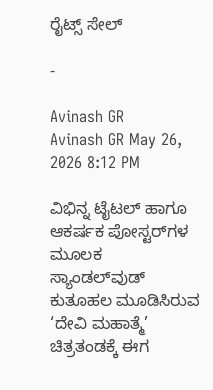ರೈಟ್ಸ್‌ ಸೇಲ್‌

-

Avinash GR
Avinash GR May 26, 2026 8:12 PM

ವಿಭಿನ್ನ ಟೈಟಲ್ ಹಾಗೂ ಆಕರ್ಷಕ ಪೋಸ್ಟರ್‌ಗಳ ಮೂಲಕ ಸ್ಯಾಂಡಲ್‌ವುಡ್ ಕುತೂಹಲ ಮೂಡಿಸಿರುವ ‘ದೇವಿ ಮಹಾತ್ಮೆ’ ಚಿತ್ರತಂಡಕ್ಕೆ ಈಗ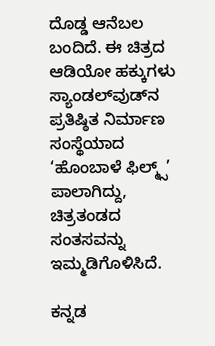ದೊಡ್ಡ ಆನೆಬಲ ಬಂದಿದೆ. ಈ ಚಿತ್ರದ ಆಡಿಯೋ ಹಕ್ಕುಗಳು ಸ್ಯಾಂಡಲ್‌ವುಡ್‌ನ ಪ್ರತಿಷ್ಠಿತ ನಿರ್ಮಾಣ ಸಂಸ್ಥೆಯಾದ ‘ಹೊಂಬಾಳೆ ಫಿಲ್ಮ್ಸ್’ ಪಾಲಾಗಿದ್ದು, ಚಿತ್ರತಂಡದ ಸಂತಸವನ್ನು ಇಮ್ಮಡಿಗೊಳಿಸಿದೆ.

ಕನ್ನಡ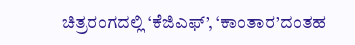ಚಿತ್ರರಂಗದಲ್ಲಿ ‘ಕೆಜಿಎಫ್’, ‘ಕಾಂತಾರ’ದಂತಹ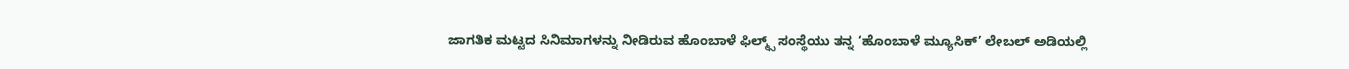ಜಾಗತಿಕ ಮಟ್ಟದ ಸಿನಿಮಾಗಳನ್ನು ನೀಡಿರುವ ಹೊಂಬಾಳೆ ಫಿಲ್ಮ್ಸ್ ಸಂಸ್ಥೆಯು ತನ್ನ ‘ಹೊಂಬಾಳೆ ಮ್ಯೂಸಿಕ್’ ಲೇಬಲ್ ಅಡಿಯಲ್ಲಿ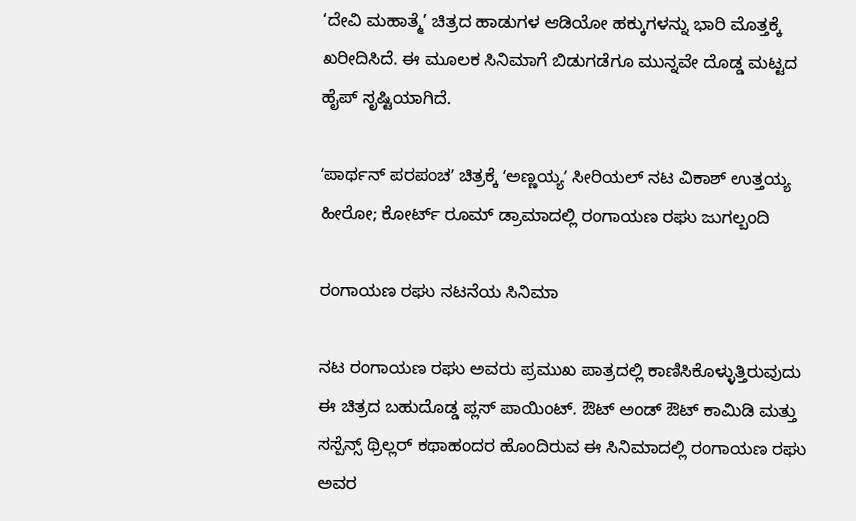‘ದೇವಿ ಮಹಾತ್ಮೆ’ ಚಿತ್ರದ ಹಾಡುಗಳ ಆಡಿಯೋ ಹಕ್ಕುಗಳನ್ನು ಭಾರಿ ಮೊತ್ತಕ್ಕೆ ಖರೀದಿಸಿದೆ. ಈ ಮೂಲಕ ಸಿನಿಮಾಗೆ ಬಿಡುಗಡೆಗೂ ಮುನ್ನವೇ ದೊಡ್ಡ ಮಟ್ಟದ ಹೈಪ್ ಸೃಷ್ಟಿಯಾಗಿದೆ.

ʻಪಾರ್ಥನ್ ಪರಪಂಚʼ ಚಿತ್ರಕ್ಕೆ ʻಅಣ್ಣಯ್ಯʼ ಸೀರಿಯಲ್‌ ನಟ ವಿಕಾಶ್‌ ಉತ್ತಯ್ಯ ಹೀರೋ; ಕೋರ್ಟ್ ರೂಮ್ ಡ್ರಾಮಾದಲ್ಲಿ ರಂಗಾಯಣ ರಘು ಜುಗಲ್ಬಂದಿ

ರಂಗಾಯಣ ರಘು ನಟನೆಯ ಸಿನಿಮಾ

ನಟ ರಂಗಾಯಣ ರಘು ಅವರು ಪ್ರಮುಖ ಪಾತ್ರದಲ್ಲಿ ಕಾಣಿಸಿಕೊಳ್ಳುತ್ತಿರುವುದು ಈ ಚಿತ್ರದ ಬಹುದೊಡ್ಡ ಪ್ಲಸ್ ಪಾಯಿಂಟ್. ಔಟ್ ಅಂಡ್ ಔಟ್ ಕಾಮಿಡಿ ಮತ್ತು ಸಸ್ಪೆನ್ಸ್ ಥ್ರಿಲ್ಲರ್ ಕಥಾಹಂದರ ಹೊಂದಿರುವ ಈ ಸಿನಿಮಾದಲ್ಲಿ ರಂಗಾಯಣ ರಘು ಅವರ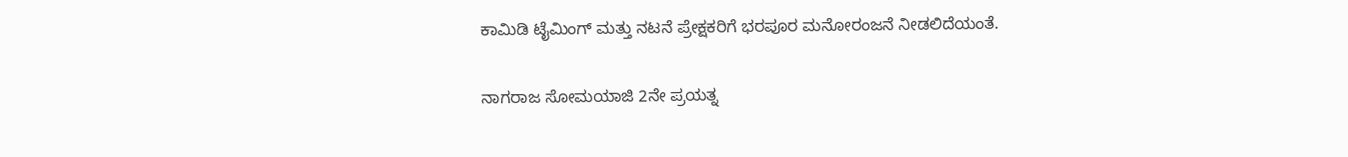ಕಾಮಿಡಿ ಟೈಮಿಂಗ್ ಮತ್ತು ನಟನೆ ಪ್ರೇಕ್ಷಕರಿಗೆ ಭರಪೂರ ಮನೋರಂಜನೆ ನೀಡಲಿದೆಯಂತೆ.

ನಾಗರಾಜ ಸೋಮಯಾಜಿ 2ನೇ ಪ್ರಯತ್ನ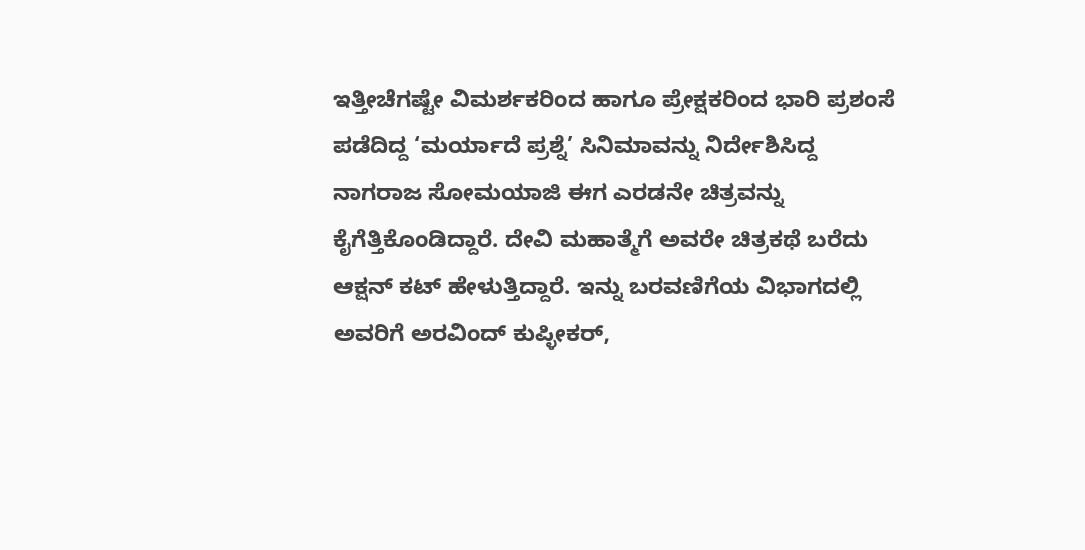ಇತ್ತೀಚೆಗಷ್ಟೇ ವಿಮರ್ಶಕರಿಂದ ಹಾಗೂ ಪ್ರೇಕ್ಷಕರಿಂದ ಭಾರಿ ಪ್ರಶಂಸೆ ಪಡೆದಿದ್ದ ‘ಮರ್ಯಾದೆ ಪ್ರಶ್ನೆ’ ಸಿನಿಮಾವನ್ನು ನಿರ್ದೇಶಿಸಿದ್ದ ನಾಗರಾಜ ಸೋಮಯಾಜಿ ಈಗ ಎರಡನೇ ಚಿತ್ರವನ್ನು ಕೈಗೆತ್ತಿಕೊಂಡಿದ್ದಾರೆ. ದೇವಿ ಮಹಾತ್ಮೆಗೆ ಅವರೇ ಚಿತ್ರಕಥೆ ಬರೆದು ಆಕ್ಷನ್ ಕಟ್ ಹೇಳುತ್ತಿದ್ದಾರೆ. ಇನ್ನು ಬರವಣಿಗೆಯ ವಿಭಾಗದಲ್ಲಿ ಅವರಿಗೆ ಅರವಿಂದ್ ಕುಪ್ಳೀಕರ್,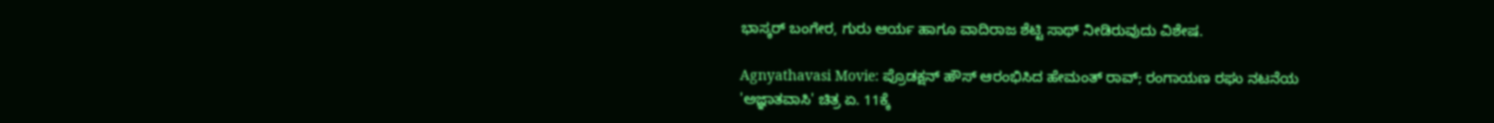ಭಾಸ್ಕರ್ ಬಂಗೇರ, ಗುರು ಆರ್ಯ ಹಾಗೂ ವಾದಿರಾಜ ಶೆಟ್ಟಿ ಸಾಥ್ ನೀಡಿರುವುದು ವಿಶೇಷ.

Agnyathavasi Movie: ಪ್ರೊಡಕ್ಷನ್ ಹೌಸ್ ಆರಂಭಿಸಿದ ಹೇಮಂತ್ ರಾವ್; ರಂಗಾಯಣ ರಘು ನಟನೆಯ 'ಅಜ್ಞಾತವಾಸಿ' ಚಿತ್ರ ಏ. 11ಕ್ಕೆ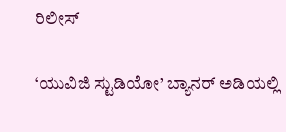ರಿಲೀಸ್‌

‘ಯುವಿಜಿ ಸ್ಟುಡಿಯೋ’ ಬ್ಯಾನರ್ ಅಡಿಯಲ್ಲಿ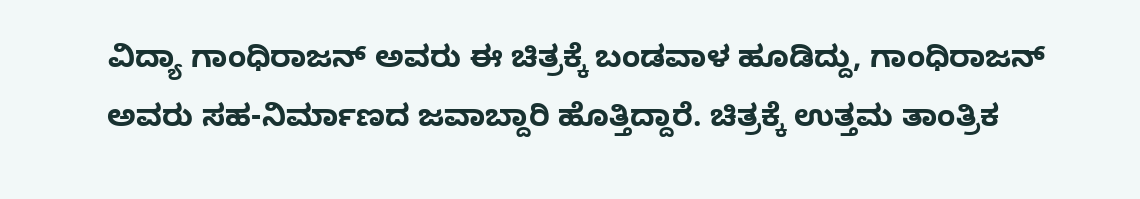ವಿದ್ಯಾ ಗಾಂಧಿರಾಜನ್ ಅವರು ಈ ಚಿತ್ರಕ್ಕೆ ಬಂಡವಾಳ ಹೂಡಿದ್ದು, ಗಾಂಧಿರಾಜನ್ ಅವರು ಸಹ-ನಿರ್ಮಾಣದ ಜವಾಬ್ದಾರಿ ಹೊತ್ತಿದ್ದಾರೆ. ಚಿತ್ರಕ್ಕೆ ಉತ್ತಮ ತಾಂತ್ರಿಕ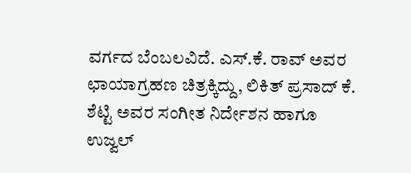ವರ್ಗದ ಬೆಂಬಲವಿದೆ. ಎಸ್.ಕೆ. ರಾವ್ ಅವರ ಛಾಯಾಗ್ರಹಣ ಚಿತ್ರಕ್ಕಿದ್ದು, ಲಿಕಿತ್ ಪ್ರಸಾದ್ ಕೆ. ಶೆಟ್ಟಿ ಅವರ ಸಂಗೀತ ನಿರ್ದೇಶನ ಹಾಗೂ ಉಜ್ವಲ್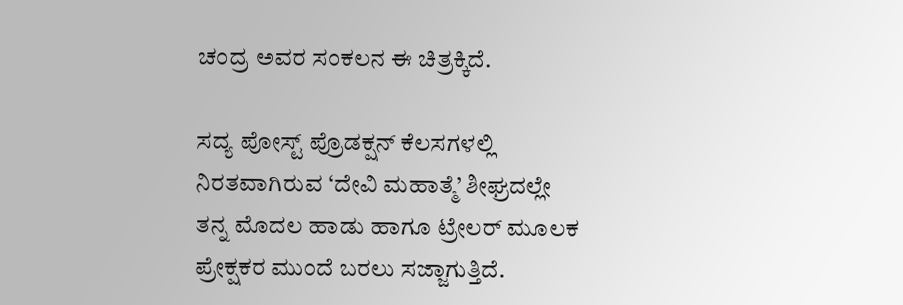ಚಂದ್ರ ಅವರ ಸಂಕಲನ ಈ ಚಿತ್ರಕ್ಕಿದೆ.

ಸದ್ಯ ಪೋಸ್ಟ್ ಪ್ರೊಡಕ್ಷನ್ ಕೆಲಸಗಳಲ್ಲಿ ನಿರತವಾಗಿರುವ ‘ದೇವಿ ಮಹಾತ್ಮೆ’ ಶೀಘ್ರದಲ್ಲೇ ತನ್ನ ಮೊದಲ ಹಾಡು ಹಾಗೂ ಟ್ರೇಲರ್ ಮೂಲಕ ಪ್ರೇಕ್ಷಕರ ಮುಂದೆ ಬರಲು ಸಜ್ಜಾಗುತ್ತಿದೆ.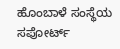ಹೊಂಬಾಳೆ ಸಂಸ್ಥೆಯ ಸಪೋರ್ಟ್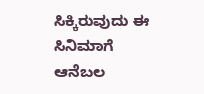ಸಿಕ್ಕಿರುವುದು ಈ ಸಿನಿಮಾಗೆ ಆನೆಬಲ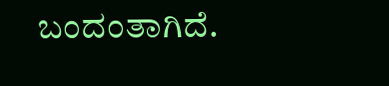ಬಂದಂತಾಗಿದೆ.